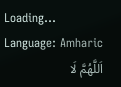Loading...
Language: Amharic
اَللَّهُمَّ لَا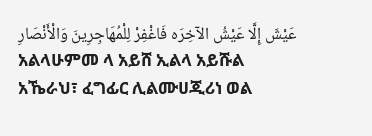عَيْشَ إِلَّا عَيْشُ الآخِرَه فَاغْفِرْ لِلْمُهَاجِرِينَ وَالْأَنْصَارِ
አልላሁምመ ላ አይሸ ኢልላ አይሹል አኼራህ፣ ፈግፊር ሊልሙሀጂሪነ ወል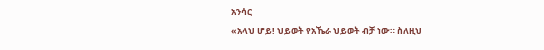አንሳር
«አላህ ሆይ! ህይወት የአኼራ ህይወት ብቻ ነው። ስለዚህ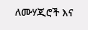ለሙሃጂሮች እና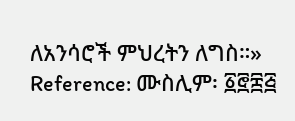ለአንሳሮች ምህረትን ለግስ።»
Reference: ሙስሊም፡ ፩፸፰፭